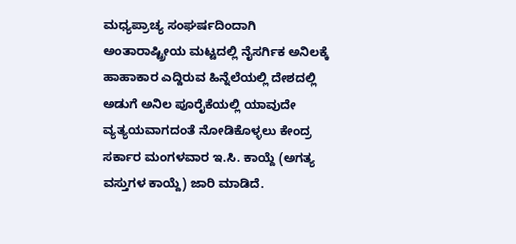ಮಧ್ಯಪ್ರಾಚ್ಯ ಸಂಘರ್ಷದಿಂದಾಗಿ ಅಂತಾರಾಷ್ಟ್ರೀಯ ಮಟ್ಟದಲ್ಲಿ ನೈಸರ್ಗಿಕ ಅನಿಲಕ್ಕೆ ಹಾಹಾಕಾರ ಎದ್ದಿರುವ ಹಿನ್ನೆಲೆಯಲ್ಲಿ ದೇಶದಲ್ಲಿ ಅಡುಗೆ ಅನಿಲ ಪೂರೈಕೆಯಲ್ಲಿ ಯಾವುದೇ ವ್ಯತ್ಯಯವಾಗದಂತೆ ನೋಡಿಕೊಳ್ಳಲು ಕೇಂದ್ರ ಸರ್ಕಾರ ಮಂಗಳವಾರ ಇ.ಸಿ. ಕಾಯ್ದೆ (ಅಗತ್ಯ ವಸ್ತುಗಳ ಕಾಯ್ದೆ) ಜಾರಿ ಮಾಡಿದೆ.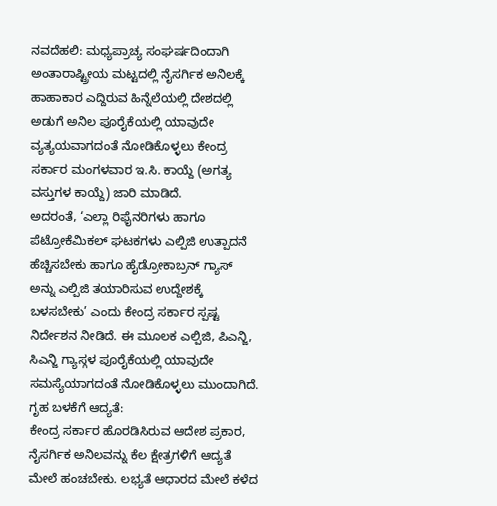ನವದೆಹಲಿ: ಮಧ್ಯಪ್ರಾಚ್ಯ ಸಂಘರ್ಷದಿಂದಾಗಿ ಅಂತಾರಾಷ್ಟ್ರೀಯ ಮಟ್ಟದಲ್ಲಿ ನೈಸರ್ಗಿಕ ಅನಿಲಕ್ಕೆ ಹಾಹಾಕಾರ ಎದ್ದಿರುವ ಹಿನ್ನೆಲೆಯಲ್ಲಿ ದೇಶದಲ್ಲಿ ಅಡುಗೆ ಅನಿಲ ಪೂರೈಕೆಯಲ್ಲಿ ಯಾವುದೇ ವ್ಯತ್ಯಯವಾಗದಂತೆ ನೋಡಿಕೊಳ್ಳಲು ಕೇಂದ್ರ ಸರ್ಕಾರ ಮಂಗಳವಾರ ಇ.ಸಿ. ಕಾಯ್ದೆ (ಅಗತ್ಯ ವಸ್ತುಗಳ ಕಾಯ್ದೆ) ಜಾರಿ ಮಾಡಿದೆ.
ಅದರಂತೆ, ‘ಎಲ್ಲಾ ರಿಫೈನರಿಗಳು ಹಾಗೂ ಪೆಟ್ರೋಕೆಮಿಕಲ್ ಘಟಕಗಳು ಎಲ್ಪಿಜಿ ಉತ್ಪಾದನೆ ಹೆಚ್ಚಿಸಬೇಕು ಹಾಗೂ ಹೈಡ್ರೋಕಾಬ್ರನ್ ಗ್ಯಾಸ್ ಅನ್ನು ಎಲ್ಪಿಜಿ ತಯಾರಿಸುವ ಉದ್ದೇಶಕ್ಕೆ ಬಳಸಬೇಕು’ ಎಂದು ಕೇಂದ್ರ ಸರ್ಕಾರ ಸ್ಪಷ್ಟ ನಿರ್ದೇಶನ ನೀಡಿದೆ. ಈ ಮೂಲಕ ಎಲ್ಪಿಜಿ, ಪಿಎನ್ಜಿ, ಸಿಎನ್ಜಿ ಗ್ಯಾಸ್ಗಳ ಪೂರೈಕೆಯಲ್ಲಿ ಯಾವುದೇ ಸಮಸ್ಯೆಯಾಗದಂತೆ ನೋಡಿಕೊಳ್ಳಲು ಮುಂದಾಗಿದೆ.
ಗೃಹ ಬಳಕೆಗೆ ಆದ್ಯತೆ:
ಕೇಂದ್ರ ಸರ್ಕಾರ ಹೊರಡಿಸಿರುವ ಆದೇಶ ಪ್ರಕಾರ, ನೈಸರ್ಗಿಕ ಅನಿಲವನ್ನು ಕೆಲ ಕ್ಷೇತ್ರಗಳಿಗೆ ಆದ್ಯತೆ ಮೇಲೆ ಹಂಚಬೇಕು. ಲಭ್ಯತೆ ಆಧಾರದ ಮೇಲೆ ಕಳೆದ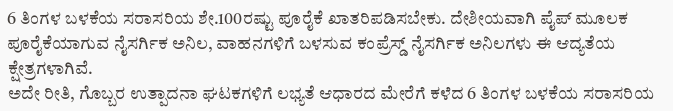6 ತಿಂಗಳ ಬಳಕೆಯ ಸರಾಸರಿಯ ಶೇ.100ರಷ್ಟು ಪೂರೈಕೆ ಖಾತರಿಪಡಿಸಬೇಕು. ದೇಶೀಯವಾಗಿ ಪೈಪ್ ಮೂಲಕ ಪೂರೈಕೆಯಾಗುವ ನೈಸರ್ಗಿಕ ಅನಿಲ, ವಾಹನಗಳಿಗೆ ಬಳಸುವ ಕಂಪ್ರೆಸ್ಡ್ ನೈಸರ್ಗಿಕ ಅನಿಲಗಳು ಈ ಆದ್ಯತೆಯ ಕ್ಷೇತ್ರಗಳಾಗಿವೆ.
ಅದೇ ರೀತಿ, ಗೊಬ್ಬರ ಉತ್ಪಾದನಾ ಘಟಕಗಳಿಗೆ ಲಭ್ಯತೆ ಆಧಾರದ ಮೇರೆಗೆ ಕಳೆದ 6 ತಿಂಗಳ ಬಳಕೆಯ ಸರಾಸರಿಯ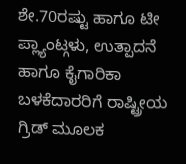ಶೇ.70ರಷ್ಟು ಹಾಗೂ ಟೀ ಪ್ಲ್ಯಾಂಟ್ಗಳು, ಉತ್ಪಾದನೆ ಹಾಗೂ ಕೈಗಾರಿಕಾ ಬಳಕೆದಾರರಿಗೆ ರಾಷ್ಟ್ರೀಯ ಗ್ರಿಡ್ ಮೂಲಕ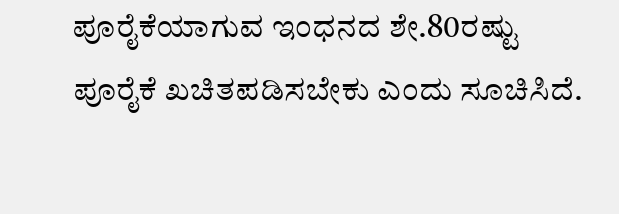ಪೂರೈಕೆಯಾಗುವ ಇಂಧನದ ಶೇ.80ರಷ್ಟು ಪೂರೈಕೆ ಖಚಿತಪಡಿಸಬೇಕು ಎಂದು ಸೂಚಿಸಿದೆ.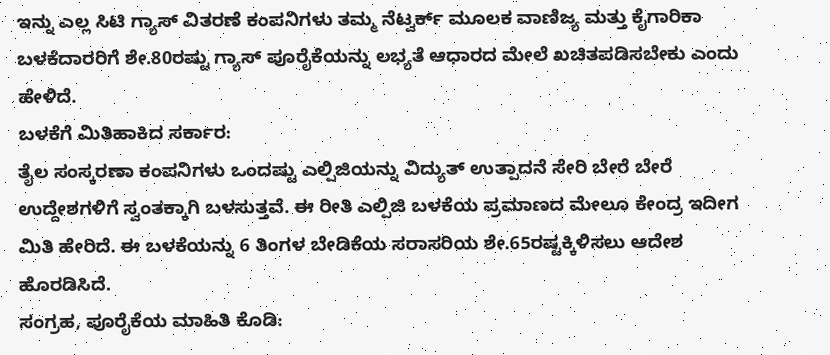ಇನ್ನು ಎಲ್ಲ ಸಿಟಿ ಗ್ಯಾಸ್ ವಿತರಣೆ ಕಂಪನಿಗಳು ತಮ್ಮ ನೆಟ್ವರ್ಕ್ ಮೂಲಕ ವಾಣಿಜ್ಯ ಮತ್ತು ಕೈಗಾರಿಕಾ ಬಳಕೆದಾರರಿಗೆ ಶೇ.80ರಷ್ಟು ಗ್ಯಾಸ್ ಪೂರೈಕೆಯನ್ನು ಲಭ್ಯತೆ ಆಧಾರದ ಮೇಲೆ ಖಚಿತಪಡಿಸಬೇಕು ಎಂದು ಹೇಳಿದೆ.
ಬಳಕೆಗೆ ಮಿತಿಹಾಕಿದ ಸರ್ಕಾರ:
ತೈಲ ಸಂಸ್ಕರಣಾ ಕಂಪನಿಗಳು ಒಂದಷ್ಟು ಎಲ್ಪಿಜಿಯನ್ನು ವಿದ್ಯುತ್ ಉತ್ಪಾದನೆ ಸೇರಿ ಬೇರೆ ಬೇರೆ ಉದ್ದೇಶಗಳಿಗೆ ಸ್ವಂತಕ್ಕಾಗಿ ಬಳಸುತ್ತವೆ. ಈ ರೀತಿ ಎಲ್ಪಿಜಿ ಬಳಕೆಯ ಪ್ರಮಾಣದ ಮೇಲೂ ಕೇಂದ್ರ ಇದೀಗ ಮಿತಿ ಹೇರಿದೆ. ಈ ಬಳಕೆಯನ್ನು 6 ತಿಂಗಳ ಬೇಡಿಕೆಯ ಸರಾಸರಿಯ ಶೇ.65ರಷ್ಟಕ್ಕಿಳಿಸಲು ಆದೇಶ ಹೊರಡಿಸಿದೆ.
ಸಂಗ್ರಹ, ಪೂರೈಕೆಯ ಮಾಹಿತಿ ಕೊಡಿ: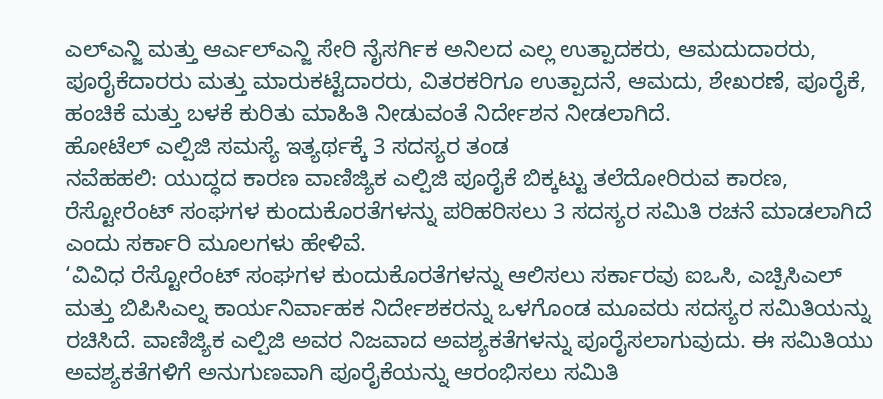ಎಲ್ಎನ್ಜಿ ಮತ್ತು ಆರ್ಎಲ್ಎನ್ಜಿ ಸೇರಿ ನೈಸರ್ಗಿಕ ಅನಿಲದ ಎಲ್ಲ ಉತ್ಪಾದಕರು, ಆಮದುದಾರರು, ಪೂರೈಕೆದಾರರು ಮತ್ತು ಮಾರುಕಟ್ಟೆದಾರರು, ವಿತರಕರಿಗೂ ಉತ್ಪಾದನೆ, ಆಮದು, ಶೇಖರಣೆ, ಪೂರೈಕೆ, ಹಂಚಿಕೆ ಮತ್ತು ಬಳಕೆ ಕುರಿತು ಮಾಹಿತಿ ನೀಡುವಂತೆ ನಿರ್ದೇಶನ ನೀಡಲಾಗಿದೆ.
ಹೋಟೆಲ್ ಎಲ್ಪಿಜಿ ಸಮಸ್ಯೆ ಇತ್ಯರ್ಥಕ್ಕೆ 3 ಸದಸ್ಯರ ತಂಡ
ನವೆಹಹಲಿ: ಯುದ್ಧದ ಕಾರಣ ವಾಣಿಜ್ಯಿಕ ಎಲ್ಪಿಜಿ ಪೂರೈಕೆ ಬಿಕ್ಕಟ್ಟು ತಲೆದೋರಿರುವ ಕಾರಣ, ರೆಸ್ಟೋರೆಂಟ್ ಸಂಘಗಳ ಕುಂದುಕೊರತೆಗಳನ್ನು ಪರಿಹರಿಸಲು 3 ಸದಸ್ಯರ ಸಮಿತಿ ರಚನೆ ಮಾಡಲಾಗಿದೆ ಎಂದು ಸರ್ಕಾರಿ ಮೂಲಗಳು ಹೇಳಿವೆ.
‘ವಿವಿಧ ರೆಸ್ಟೋರೆಂಟ್ ಸಂಘಗಳ ಕುಂದುಕೊರತೆಗಳನ್ನು ಆಲಿಸಲು ಸರ್ಕಾರವು ಐಒಸಿ, ಎಚ್ಪಿಸಿಎಲ್ ಮತ್ತು ಬಿಪಿಸಿಎಲ್ನ ಕಾರ್ಯನಿರ್ವಾಹಕ ನಿರ್ದೇಶಕರನ್ನು ಒಳಗೊಂಡ ಮೂವರು ಸದಸ್ಯರ ಸಮಿತಿಯನ್ನು ರಚಿಸಿದೆ. ವಾಣಿಜ್ಯಿಕ ಎಲ್ಪಿಜಿ ಅವರ ನಿಜವಾದ ಅವಶ್ಯಕತೆಗಳನ್ನು ಪೂರೈಸಲಾಗುವುದು. ಈ ಸಮಿತಿಯು ಅವಶ್ಯಕತೆಗಳಿಗೆ ಅನುಗುಣವಾಗಿ ಪೂರೈಕೆಯನ್ನು ಆರಂಭಿಸಲು ಸಮಿತಿ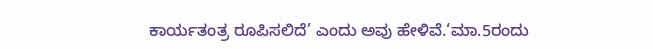ಕಾರ್ಯತಂತ್ರ ರೂಪಿಸಲಿದೆ’ ಎಂದು ಅವು ಹೇಳಿವೆ.‘ಮಾ.5ರಂದು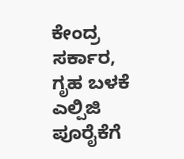ಕೇಂದ್ರ ಸರ್ಕಾರ, ಗೃಹ ಬಳಕೆ ಎಲ್ಪಿಜಿ ಪೂರೈಕೆಗೆ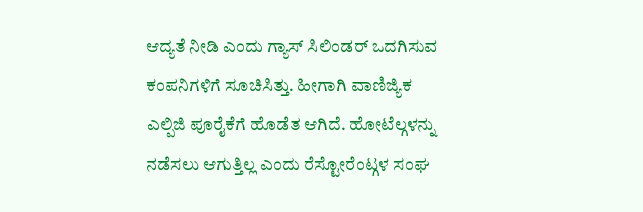ಆದ್ಯತೆ ನೀಡಿ ಎಂದು ಗ್ಯಾಸ್ ಸಿಲಿಂಡರ್ ಒದಗಿಸುವ ಕಂಪನಿಗಳಿಗೆ ಸೂಚಿಸಿತ್ತು. ಹೀಗಾಗಿ ವಾಣಿಜ್ಯಿಕ ಎಲ್ಪಿಜಿ ಪೂರೈಕೆಗೆ ಹೊಡೆತ ಆಗಿದೆ. ಹೋಟೆಲ್ಗಳನ್ನು ನಡೆಸಲು ಆಗುತ್ತಿಲ್ಲ ಎಂದು ರೆಸ್ಟೋರೆಂಟ್ಗಳ ಸಂಘ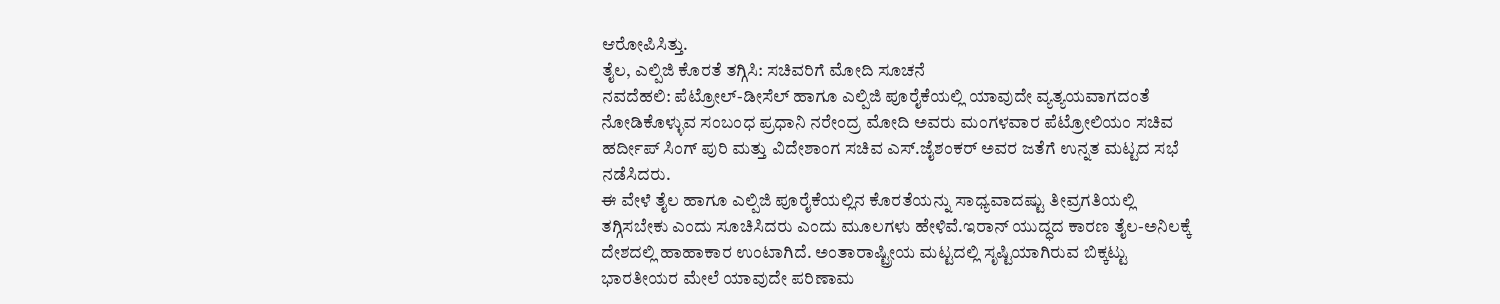ಆರೋಪಿಸಿತ್ತು.
ತೈಲ, ಎಲ್ಪಿಜಿ ಕೊರತೆ ತಗ್ಗಿಸಿ: ಸಚಿವರಿಗೆ ಮೋದಿ ಸೂಚನೆ
ನವದೆಹಲಿ: ಪೆಟ್ರೋಲ್-ಡೀಸೆಲ್ ಹಾಗೂ ಎಲ್ಪಿಜಿ ಪೂರೈಕೆಯಲ್ಲಿ ಯಾವುದೇ ವ್ಯತ್ಯಯವಾಗದಂತೆ ನೋಡಿಕೊಳ್ಳುವ ಸಂಬಂಧ ಪ್ರಧಾನಿ ನರೇಂದ್ರ ಮೋದಿ ಅವರು ಮಂಗಳವಾರ ಪೆಟ್ರೋಲಿಯಂ ಸಚಿವ ಹರ್ದೀಪ್ ಸಿಂಗ್ ಪುರಿ ಮತ್ತು ವಿದೇಶಾಂಗ ಸಚಿವ ಎಸ್.ಜೈಶಂಕರ್ ಅವರ ಜತೆಗೆ ಉನ್ನತ ಮಟ್ಟದ ಸಭೆ ನಡೆಸಿದರು.
ಈ ವೇಳೆ ತೈಲ ಹಾಗೂ ಎಲ್ಪಿಜಿ ಪೂರೈಕೆಯಲ್ಲಿನ ಕೊರತೆಯನ್ನು ಸಾಧ್ಯವಾದಷ್ಟು ತೀವ್ರಗತಿಯಲ್ಲಿ ತಗ್ಗಿಸಬೇಕು ಎಂದು ಸೂಚಿಸಿದರು ಎಂದು ಮೂಲಗಳು ಹೇಳಿವೆ.ಇರಾನ್ ಯುದ್ಧದ ಕಾರಣ ತೈಲ-ಅನಿಲಕ್ಕೆ ದೇಶದಲ್ಲಿ ಹಾಹಾಕಾರ ಉಂಟಾಗಿದೆ. ಅಂತಾರಾಷ್ಟ್ರೀಯ ಮಟ್ಟದಲ್ಲಿ ಸೃಷ್ಟಿಯಾಗಿರುವ ಬಿಕ್ಕಟ್ಟು ಭಾರತೀಯರ ಮೇಲೆ ಯಾವುದೇ ಪರಿಣಾಮ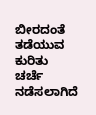ಬೀರದಂತೆ ತಡೆಯುವ ಕುರಿತು ಚರ್ಚೆ ನಡೆಸಲಾಗಿದೆ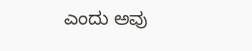ಎಂದು ಅವು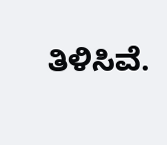ತಿಳಿಸಿವೆ.